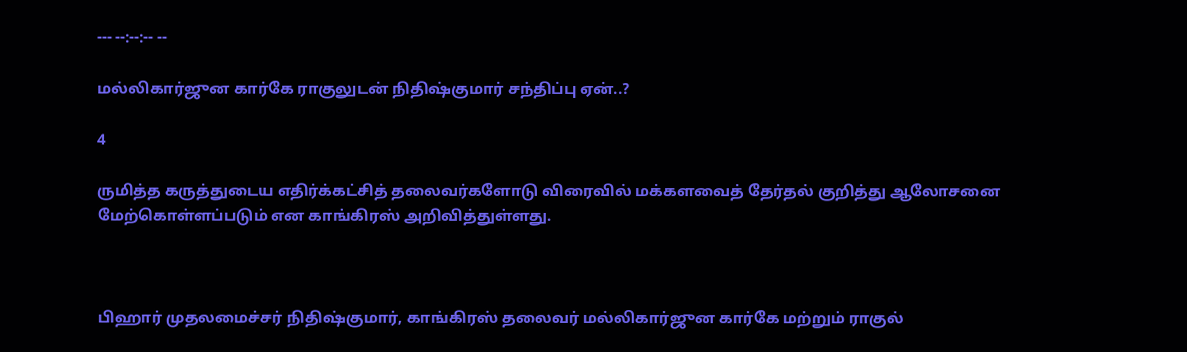--- --:--:-- --

மல்லிகார்ஜுன கார்கே ராகுலுடன் நிதிஷ்குமார் சந்திப்பு ஏன்..?

4

ருமித்த கருத்துடைய எதிர்க்கட்சித் தலைவர்களோடு விரைவில் மக்களவைத் தேர்தல் குறித்து ஆலோசனை மேற்கொள்ளப்படும் என காங்கிரஸ் அறிவித்துள்ளது.



பிஹார் முதலமைச்சர் நிதிஷ்குமார், காங்கிரஸ் தலைவர் மல்லிகார்ஜுன கார்கே மற்றும் ராகுல்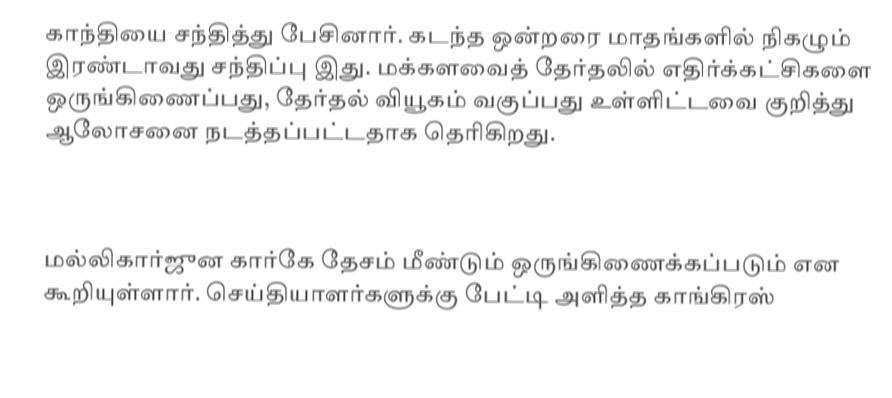காந்தியை சந்தித்து பேசினார். கடந்த ஒன்றரை மாதங்களில் நிகழும் இரண்டாவது சந்திப்பு இது. மக்களவைத் தேர்தலில் எதிர்க்கட்சிகளை ஒருங்கிணைப்பது, தேர்தல் வியூகம் வகுப்பது உள்ளிட்டவை குறித்து ஆலோசனை நடத்தப்பட்டதாக தெரிகிறது.



மல்லிகார்ஜுன கார்கே தேசம் மீண்டும் ஒருங்கிணைக்கப்படும் என கூறியுள்ளார். செய்தியாளர்களுக்கு பேட்டி அளித்த காங்கிரஸ்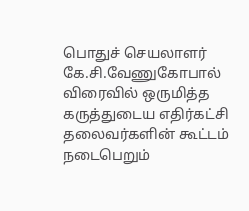பொதுச் செயலாளர் கே.சி.வேணுகோபால் விரைவில் ஒருமித்த கருத்துடைய எதிர்கட்சி தலைவர்களின் கூட்டம் நடைபெறும்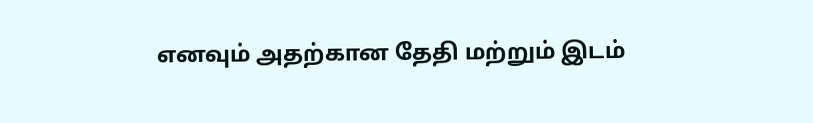எனவும் அதற்கான தேதி மற்றும் இடம்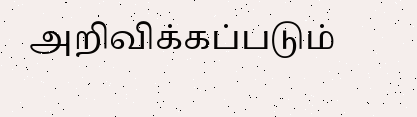அறிவிக்கப்படும்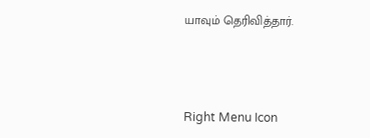யாவும் தெரிவித்தார்.



Right Menu Icon